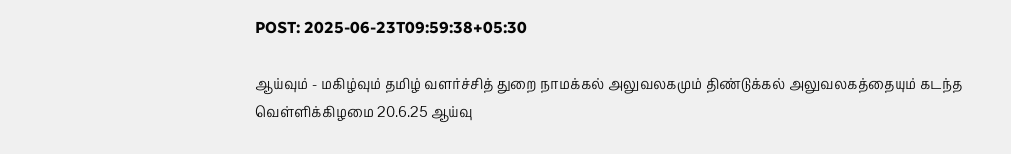POST: 2025-06-23T09:59:38+05:30

ஆய்வும் - மகிழ்வும் தமிழ் வளர்ச்சித் துறை நாமக்கல் அலுவலகமும் திண்டுக்கல் அலுவலகத்தையும் கடந்த வெள்ளிக்கிழமை 20.6.25 ஆய்வு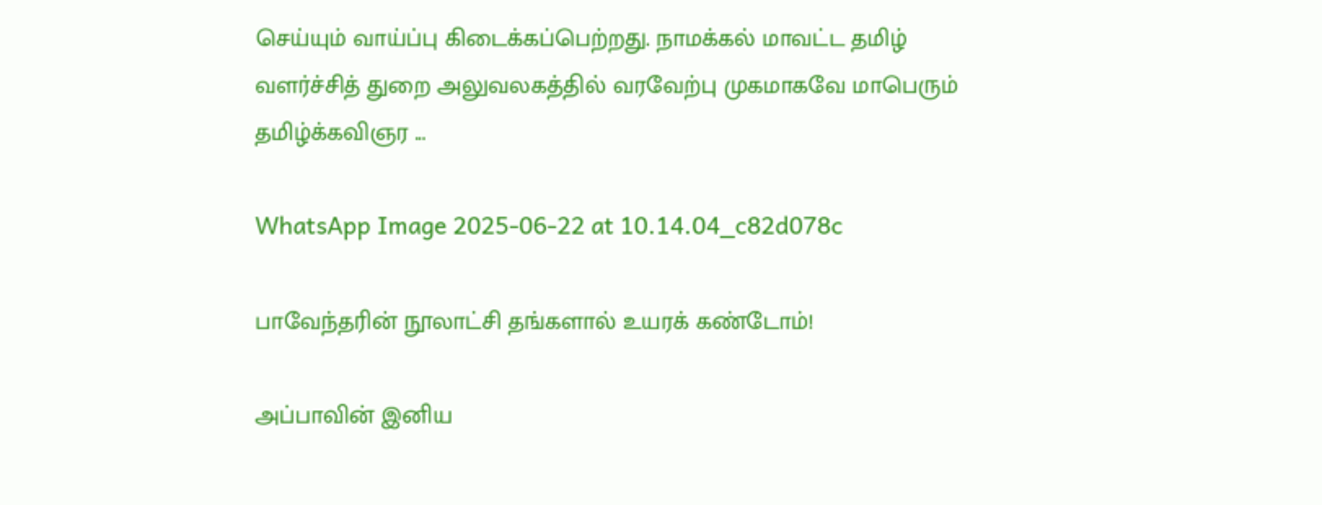செய்யும் வாய்ப்பு கிடைக்கப்பெற்றது. நாமக்கல் மாவட்ட தமிழ் வளர்ச்சித் துறை அலுவலகத்தில் வரவேற்பு முகமாகவே மாபெரும் தமிழ்க்கவிஞர ...

WhatsApp Image 2025-06-22 at 10.14.04_c82d078c

பாவேந்தரின் நூலாட்சி தங்களால் உயரக் கண்டோம்!

அப்பாவின் இனிய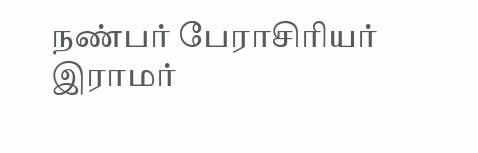நண்பர் பேராசிரியர் இராமர்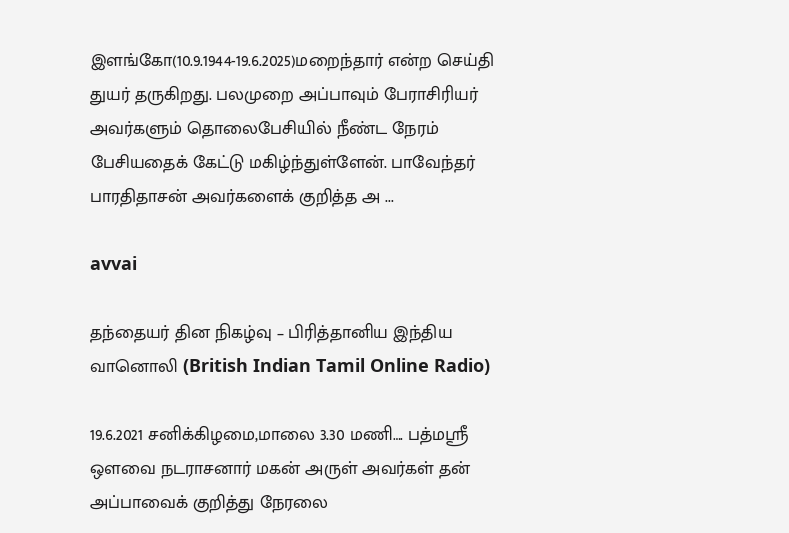இளங்கோ(10.9.1944-19.6.2025)மறைந்தார் என்ற செய்தி துயர் தருகிறது. பலமுறை அப்பாவும் பேராசிரியர் அவர்களும் தொலைபேசியில் நீண்ட நேரம் பேசியதைக் கேட்டு மகிழ்ந்துள்ளேன். பாவேந்தர் பாரதிதாசன் அவர்களைக் குறித்த அ ...

avvai

தந்தையர் தின நிகழ்வு – பிரித்தானிய இந்திய வானொலி (British Indian Tamil Online Radio)

19.6.2021 சனிக்கிழமை,மாலை 3.30 மணி…. பத்மஸ்ரீ ஒளவை நடராசனார் மகன் அருள் அவர்கள் தன் அப்பாவைக் குறித்து நேரலை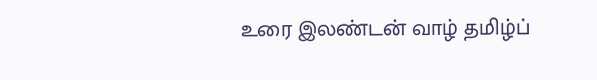உரை இலண்டன் வாழ் தமிழ்ப்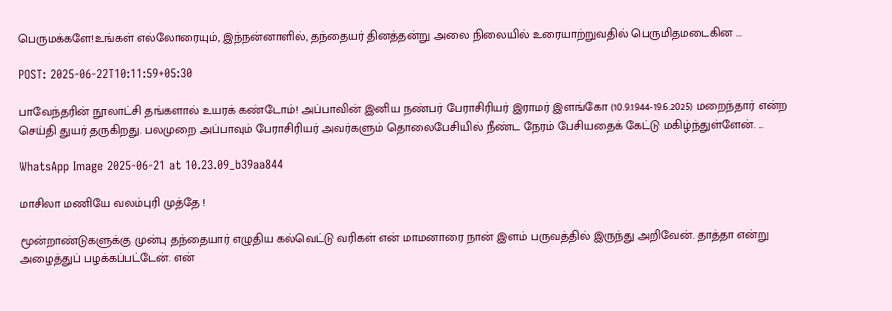பெருமக்களே!உங்கள் எல்லோரையும், இந்நன்னாளில், தந்தையர் தினத்தன்று அலை நிலையில் உரையாற்றுவதில் பெருமிதமடைகின ...

POST: 2025-06-22T10:11:59+05:30

பாவேந்தரின் நூலாட்சி தங்களால் உயரக் கண்டோம்! அப்பாவின் இனிய நண்பர் பேராசிரியர் இராமர் இளங்கோ (10.9.1944-19.6.2025) மறைந்தார் என்ற செய்தி துயர் தருகிறது. பலமுறை அப்பாவும் பேராசிரியர் அவர்களும் தொலைபேசியில் நீண்ட நேரம் பேசியதைக் கேட்டு மகிழ்ந்துள்ளேன். ...

WhatsApp Image 2025-06-21 at 10.23.09_b39aa844

மாசிலா மணியே வலம்புரி முத்தே !

மூன்றாண்டுகளுக்கு முன்பு தந்தையார் எழுதிய கல்வெட்டு வரிகள் என் மாமனாரை நான் இளம் பருவத்தில் இருந்து அறிவேன். தாத்தா என்று அழைத்துப் பழக்கப்பட்டேன். என்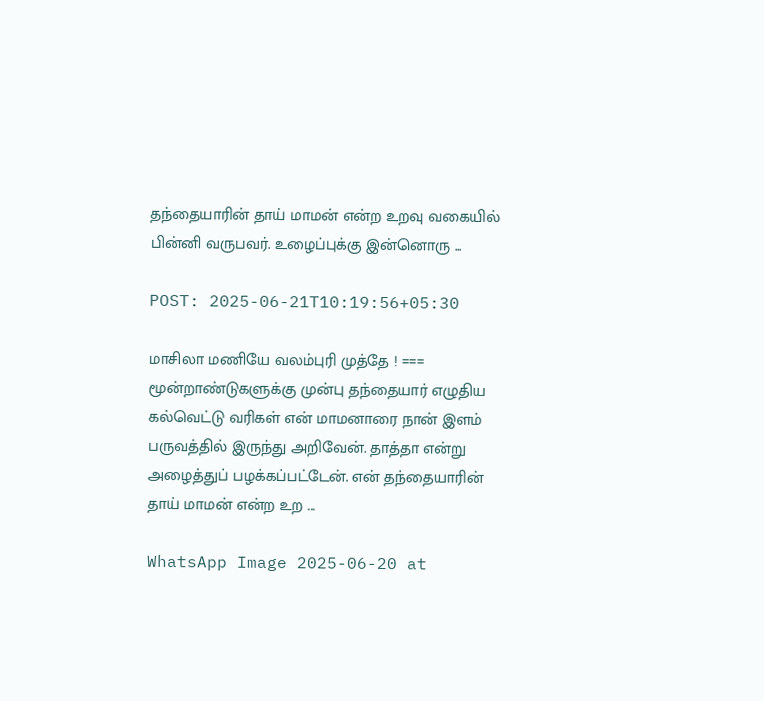தந்தையாரின் தாய் மாமன் என்ற உறவு வகையில் பின்னி வருபவர். உழைப்புக்கு இன்னொரு ...

POST: 2025-06-21T10:19:56+05:30

மாசிலா மணியே வலம்புரி முத்தே ! === மூன்றாண்டுகளுக்கு முன்பு தந்தையார் எழுதிய கல்வெட்டு வரிகள் என் மாமனாரை நான் இளம் பருவத்தில் இருந்து அறிவேன். தாத்தா என்று அழைத்துப் பழக்கப்பட்டேன். என் தந்தையாரின் தாய் மாமன் என்ற உற ...

WhatsApp Image 2025-06-20 at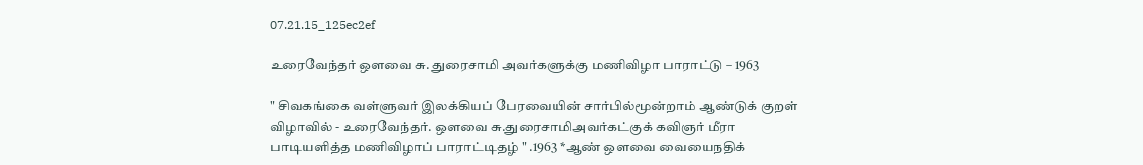07.21.15_125ec2ef

உரைவேந்தர் ஒளவை சு. துரைசாமி அவர்களுக்கு மணிவிழா பாராட்டு – 1963

" சிவகங்கை வள்ளுவர் இலக்கியப் பேரவையின் சார்பில்மூன்றாம் ஆண்டுக் குறள் விழாவில் - உரைவேந்தர். ஒளவை சு.துரைசாமிஅவர்கட்குக் கவிஞர் மீரா பாடியளித்த மணிவிழாப் பாராட்டிதழ் " .1963 *ஆண் ஒளவை வையைநதிக்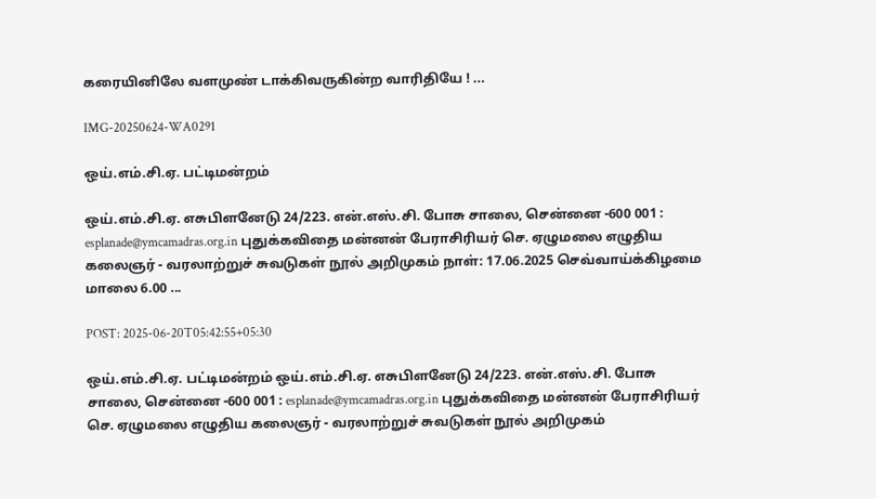கரையினிலே வளமுண் டாக்கிவருகின்ற வாரிதியே ! ...

IMG-20250624-WA0291

ஒய்.எம்.சி.ஏ. பட்டிமன்றம்

ஒய்.எம்.சி.ஏ. எசுபிளனேடு 24/223. என்.எஸ்.சி. போசு சாலை, சென்னை -600 001 : esplanade@ymcamadras.org.in புதுக்கவிதை மன்னன் பேராசிரியர் செ. ஏழுமலை எழுதிய கலைஞர் - வரலாற்றுச் சுவடுகள் நூல் அறிமுகம் நாள்: 17.06.2025 செவ்வாய்க்கிழமை மாலை 6.00 ...

POST: 2025-06-20T05:42:55+05:30

ஒய்.எம்.சி.ஏ. பட்டிமன்றம் ஒய்.எம்.சி.ஏ. எசுபிளனேடு 24/223. என்.எஸ்.சி. போசு சாலை, சென்னை -600 001 : esplanade@ymcamadras.org.in புதுக்கவிதை மன்னன் பேராசிரியர் செ. ஏழுமலை எழுதிய கலைஞர் - வரலாற்றுச் சுவடுகள் நூல் அறிமுகம்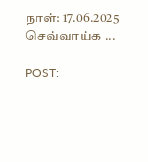நாள்: 17.06.2025 செவ்வாய்க ...

POST: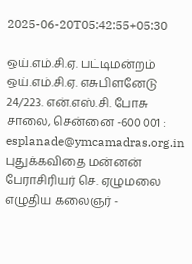2025-06-20T05:42:55+05:30

ஒய்.எம்.சி.ஏ. பட்டிமன்றம் ஒய்.எம்.சி.ஏ. எசுபிளனேடு 24/223. என்.எஸ்.சி. போசு சாலை, சென்னை -600 001 : esplanade@ymcamadras.org.in புதுக்கவிதை மன்னன் பேராசிரியர் செ. ஏழுமலை எழுதிய கலைஞர் -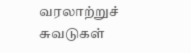வரலாற்றுச் சுவடுகள்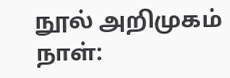நூல் அறிமுகம் நாள்: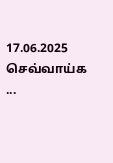17.06.2025 செவ்வாய்க ...